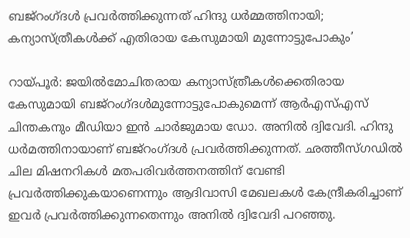ബജ്റംഗ്ദൾ പ്രവർത്തിക്കുന്നത് ഹിന്ദു ധർമ്മത്തിനായി; കന്യാസ്ത്രീകൾക്ക് എതിരായ കേസുമായി മുന്നോട്ടുപോകും’

റായ്പൂർ: ജയിൽമോചിതരായ കന്യാസ്ത്രീകൾക്കെതിരായ കേസുമായി ബജ്റംഗ്ദൾമുന്നോട്ടുപോകുമെന്ന് ആർഎസ്എസ് ചിന്തകനും മീഡിയാ ഇൻ ചാർജുമായ ഡോ. അനിൽ ദ്വിവേദി. ഹിന്ദു ധർമത്തിനായാണ് ബജ്റംഗ്ദൾ പ്രവർത്തിക്കുന്നത്. ഛത്തീസ്ഗഡിൽ ചില മിഷനറികൾ മതപരിവർത്തനത്തിന് വേണ്ടി പ്രവർത്തിക്കുകയാണെന്നും ആദിവാസി മേഖലകൾ കേന്ദ്രീകരിച്ചാണ് ഇവർ പ്രവർത്തിക്കുന്നതെന്നും അനിൽ ദ്വിവേദി പറഞ്ഞു.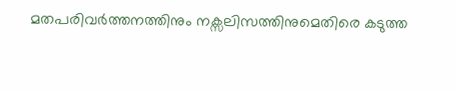മതപരിവർത്തനത്തിനും നക്സലിസത്തിനുമെതിരെ കടുത്ത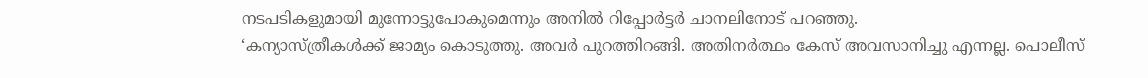നടപടികളുമായി മുന്നോട്ടുപോകുമെന്നും അനിൽ റിപ്പോർട്ടർ ചാനലിനോട് പറഞ്ഞു.
‘കന്യാസ്ത്രീകൾക്ക് ജാമ്യം കൊടുത്തു. അവർ പുറത്തിറങ്ങി. അതിനർത്ഥം കേസ് അവസാനിച്ചു എന്നല്ല. പൊലീസ്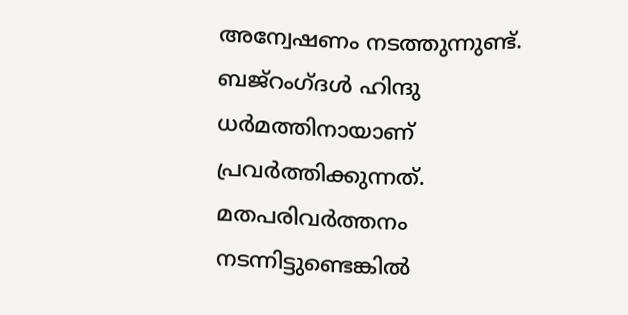അന്വേഷണം നടത്തുന്നുണ്ട്. ബജ്റംഗ്ദൾ ഹിന്ദു ധർമത്തിനായാണ് പ്രവർത്തിക്കുന്നത്. മതപരിവർത്തനം നടന്നിട്ടുണ്ടെങ്കിൽ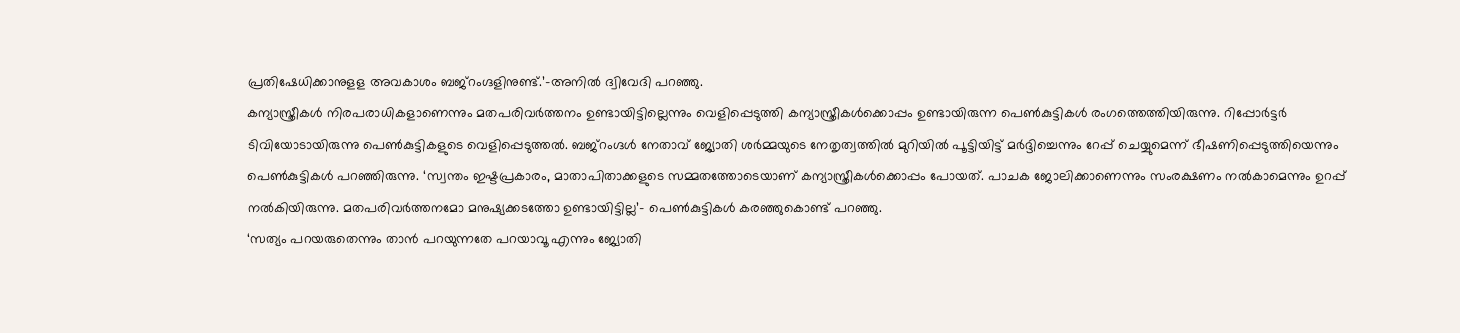പ്രതിഷേധിക്കാനുളള അവകാശം ബജ്റംഗ്ദളിനുണ്ട്.’-അനിൽ ദ്വിവേദി പറഞ്ഞു.
കന്യാസ്ത്രീകൾ നിരപരാധികളാണെന്നും മതപരിവർത്തനം ഉണ്ടായിട്ടില്ലെന്നും വെളിപ്പെടുത്തി കന്യാസ്ത്രീകൾക്കൊപ്പം ഉണ്ടായിരുന്ന പെൺകുട്ടികൾ രംഗത്തെത്തിയിരുന്നു. റിപ്പോർട്ടർ ടിവിയോടായിരുന്നു പെൺകുട്ടികളുടെ വെളിപ്പെടുത്തൽ. ബജ്‌റംഗ്ദൾ നേതാവ് ജ്യോതി ശർമ്മയുടെ നേതൃത്വത്തിൽ മുറിയിൽ പൂട്ടിയിട്ട് മർദ്ദിച്ചെന്നും റേപ്പ് ചെയ്യുമെന്ന് ഭീഷണിപ്പെടുത്തിയെന്നും പെൺകുട്ടികൾ പറഞ്ഞിരുന്നു. ‘സ്വന്തം ഇഷ്ടപ്രകാരം, മാതാപിതാക്കളുടെ സമ്മതത്തോടെയാണ് കന്യാസ്ത്രീകൾക്കൊപ്പം പോയത്. പാചക ജോലിക്കാണെന്നും സംരക്ഷണം നൽകാമെന്നും ഉറപ്പ് നൽകിയിരുന്നു. മതപരിവർത്തനമോ മനുഷ്യക്കടത്തോ ഉണ്ടായിട്ടില്ല’- പെൺകുട്ടികൾ കരഞ്ഞുകൊണ്ട് പറഞ്ഞു.
‘സത്യം പറയരുതെന്നും താൻ പറയുന്നതേ പറയാവൂ എന്നും ജ്യോതി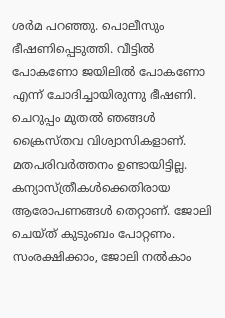ശർമ പറഞ്ഞു. പൊലീസും ഭീഷണിപ്പെടുത്തി. വീട്ടിൽ പോകണോ ജയിലിൽ പോകണോ എന്ന് ചോദിച്ചായിരുന്നു ഭീഷണി. ചെറുപ്പം മുതൽ ഞങ്ങൾ ക്രൈസ്തവ വിശ്വാസികളാണ്. മതപരിവർത്തനം ഉണ്ടായിട്ടില്ല. കന്യാസ്ത്രീകൾക്കെതിരായ ആരോപണങ്ങൾ തെറ്റാണ്. ജോലി ചെയ്ത് കുടുംബം പോറ്റണം. സംരക്ഷിക്കാം, ജോലി നൽകാം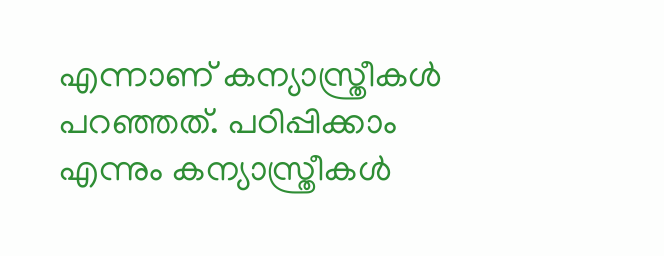എന്നാണ് കന്യാസ്ത്രീകൾ പറഞ്ഞത്. പഠിപ്പിക്കാം എന്നും കന്യാസ്ത്രീകൾ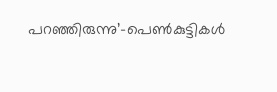പറഞ്ഞിരുന്നു’-പെൺകുട്ടികൾ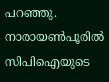പറഞ്ഞു. നാരായൺപൂരിൽ സിപിഐയുടെ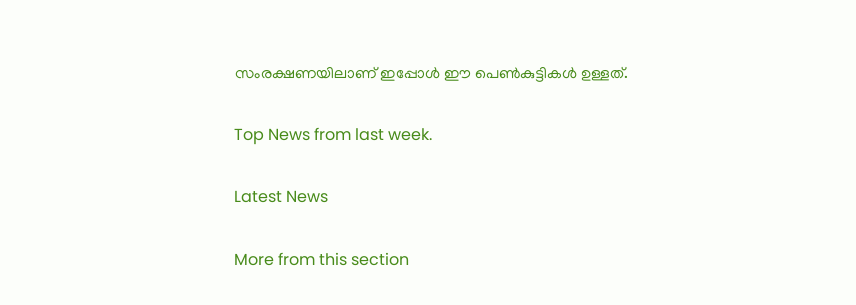സംരക്ഷണയിലാണ് ഇപ്പോൾ ഈ പെൺകുട്ടികൾ ഉള്ളത്.

Top News from last week.

Latest News

More from this section